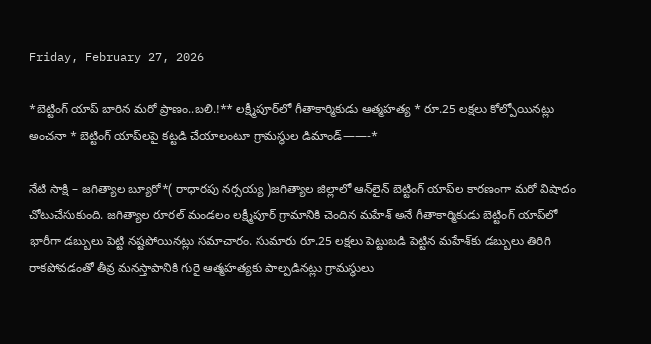Friday, February 27, 2026

*బెట్టింగ్ యాప్ బారిన మరో ప్రాణం..బలి.!** లక్ష్మీపూర్‌లో గీతాకార్మికుడు ఆత్మహత్య * రూ.25 లక్షలు కోల్పోయినట్లు అంచనా * బెట్టింగ్ యాప్‌లపై కట్టడి చేయాలంటూ గ్రామస్థుల డిమాండ్——-*

నేటి సాక్షి – జగిత్యాల బ్యూరో*( రాధారపు నర్సయ్య )జగిత్యాల జిల్లాలో ఆన్‌లైన్ బెట్టింగ్ యాప్‌ల కారణంగా మరో విషాదం చోటుచేసుకుంది. జగిత్యాల రూరల్ మండలం లక్ష్మీపూర్ గ్రామానికి చెందిన మహేశ్ అనే గీతాకార్మికుడు బెట్టింగ్ యాప్‌లో భారీగా డబ్బులు పెట్టి నష్టపోయినట్లు సమాచారం. సుమారు రూ.25 లక్షలు పెట్టుబడి పెట్టిన మహేశ్‌కు డబ్బులు తిరిగి రాకపోవడంతో తీవ్ర మనస్తాపానికి గురై ఆత్మహత్యకు పాల్పడినట్లు గ్రామస్థులు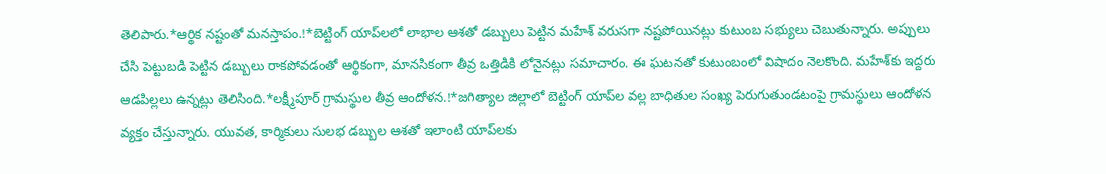తెలిపారు.*ఆర్థిక నష్టంతో మనస్తాపం.!*బెట్టింగ్ యాప్‌లలో లాభాల ఆశతో డబ్బులు పెట్టిన మహేశ్ వరుసగా నష్టపోయినట్లు కుటుంబ సభ్యులు చెబుతున్నారు. అప్పులు చేసి పెట్టుబడి పెట్టిన డబ్బులు రాకపోవడంతో ఆర్థికంగా, మానసికంగా తీవ్ర ఒత్తిడికి లోనైనట్లు సమాచారం. ఈ ఘటనతో కుటుంబంలో విషాదం నెలకొంది. మహేశ్‌కు ఇద్దరు ఆడపిల్లలు ఉన్నట్లు తెలిసింది.*లక్ష్మీపూర్ గ్రామస్థుల తీవ్ర ఆందోళన.!*జగిత్యాల జిల్లాలో బెట్టింగ్ యాప్‌ల వల్ల బాధితుల సంఖ్య పెరుగుతుండటంపై గ్రామస్థులు ఆందోళన వ్యక్తం చేస్తున్నారు. యువత, కార్మికులు సులభ డబ్బుల ఆశతో ఇలాంటి యాప్‌లకు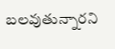బలవుతున్నారని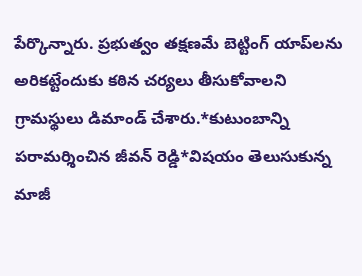పేర్కొన్నారు. ప్రభుత్వం తక్షణమే బెట్టింగ్ యాప్‌లను అరికట్టేందుకు కఠిన చర్యలు తీసుకోవాలని గ్రామస్థులు డిమాండ్ చేశారు.*కుటుంబాన్ని పరామర్శించిన జీవన్ రెడ్డి*విషయం తెలుసుకున్న మాజీ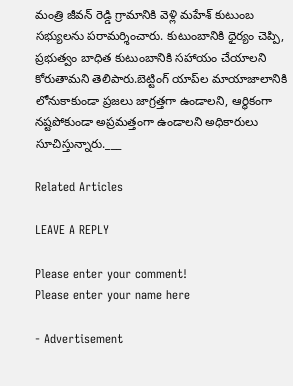మంత్రి జీవన్ రెడ్డి గ్రామానికి వెళ్లి మహేశ్ కుటుంబ సభ్యులను పరామర్శించారు. కుటుంబానికి ధైర్యం చెప్పి, ప్రభుత్వం బాధిత కుటుంబానికి సహాయం చేయాలని కోరుతామని తెలిపారు.బెట్టింగ్ యాప్‌ల మాయాజాలానికి లోనుకాకుండా ప్రజలు జాగ్రత్తగా ఉండాలని, ఆర్థికంగా నష్టపోకుండా అప్రమత్తంగా ఉండాలని అధికారులు సూచిస్తున్నారు.___

Related Articles

LEAVE A REPLY

Please enter your comment!
Please enter your name here

- Advertisement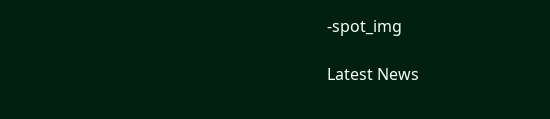-spot_img

Latest News